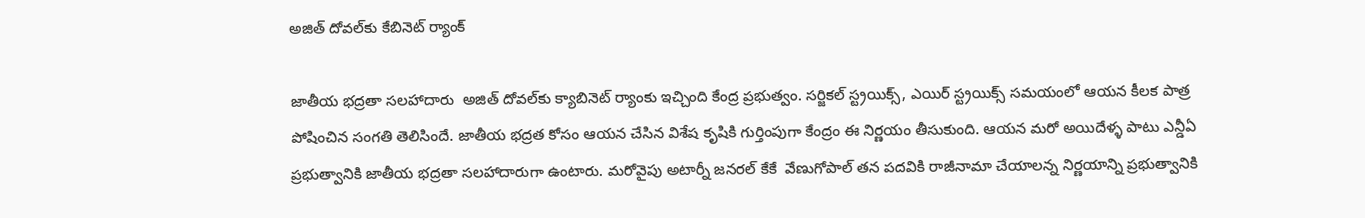అజిత్‌ దోవల్‌కు కేబినెట్‌ ర్యాంక్

జాతీయ భద్రతా సలహాదారు  అజిత్‌ దోవల్‌కు క్యాబినెట్‌ ర్యాంకు ఇచ్చింది కేంద్ర ప్రభుత్వం. సర్జికల్ స్ట్రయిక్స్, ఎయిర్ స్ట్రయిక్స్ సమయంలో ఆయన కీలక పాత్ర పోషించిన సంగతి తెలిసిందే. జాతీయ భద్రత కోసం ఆయన చేసిన విశేష కృషికి గుర్తింపుగా కేంద్రం ఈ నిర్ణయం తీసుకుంది. ఆయన మరో అయిదేళ్ళ పాటు ఎన్డీఏ ప్రభుత్వానికి జాతీయ భద్రతా సలహాదారుగా ఉంటారు. మరోవైపు అటార్నీ జనరల్‌ కేకే  వేణుగోపాల్‌ తన పదవికి రాజీనామా చేయాలన్న నిర్ణయాన్ని ప్రభుత్వానికి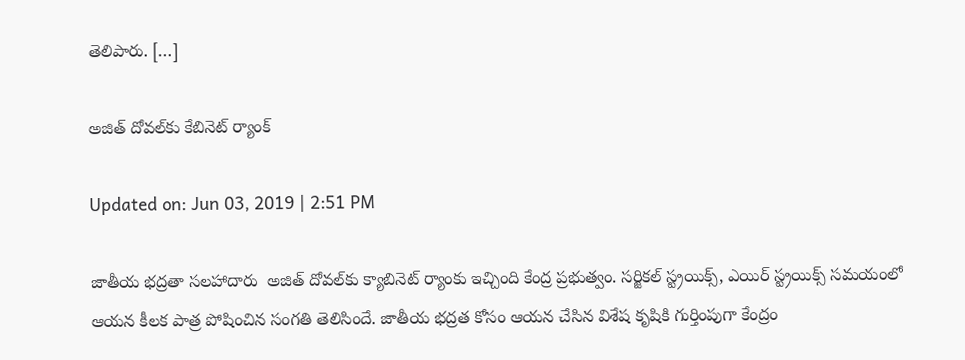తెలిపారు. […]

అజిత్‌ దోవల్‌కు కేబినెట్‌ ర్యాంక్

Updated on: Jun 03, 2019 | 2:51 PM

జాతీయ భద్రతా సలహాదారు  అజిత్‌ దోవల్‌కు క్యాబినెట్‌ ర్యాంకు ఇచ్చింది కేంద్ర ప్రభుత్వం. సర్జికల్ స్ట్రయిక్స్, ఎయిర్ స్ట్రయిక్స్ సమయంలో ఆయన కీలక పాత్ర పోషించిన సంగతి తెలిసిందే. జాతీయ భద్రత కోసం ఆయన చేసిన విశేష కృషికి గుర్తింపుగా కేంద్రం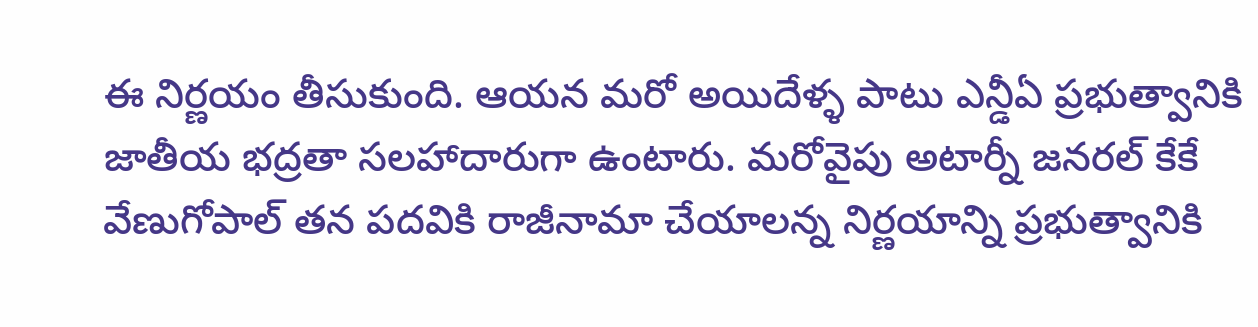ఈ నిర్ణయం తీసుకుంది. ఆయన మరో అయిదేళ్ళ పాటు ఎన్డీఏ ప్రభుత్వానికి జాతీయ భద్రతా సలహాదారుగా ఉంటారు. మరోవైపు అటార్నీ జనరల్‌ కేకే  వేణుగోపాల్‌ తన పదవికి రాజీనామా చేయాలన్న నిర్ణయాన్ని ప్రభుత్వానికి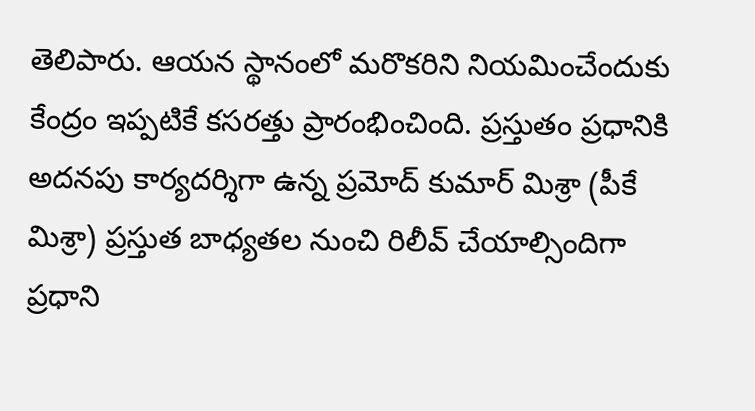తెలిపారు. ఆయన స్థానంలో మరొకరిని నియమించేందుకు కేంద్రం ఇప్పటికే కసరత్తు ప్రారంభించింది. ప్రస్తుతం ప్రధానికి అదనపు కార్యదర్శిగా ఉన్న ప్రమోద్‌ కుమార్‌ మిశ్రా (పీకే మిశ్రా) ప్రస్తుత బాధ్యతల నుంచి రిలీవ్‌ చేయాల్సిందిగా ప్రధాని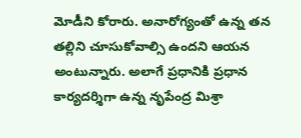మోడీని కోరారు. అనారోగ్యంతో ఉన్న తన తల్లిని చూసుకోవాల్సి ఉందని ఆయన అంటున్నారు. అలాగే ప్రధానికి ప్రధాన కార్యదర్శిగా ఉన్న నృపేంద్ర మిశ్రా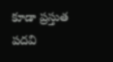కూడా ప్రస్తుత పదవి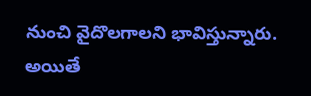నుంచి వైదొలగాలని భావిస్తున్నారు. అయితే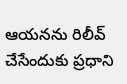ఆయనను రిలీవ్‌ చేసేందుకు ప్రధాని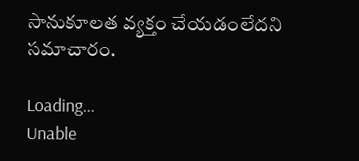సానుకూలత వ్యక్తం చేయడంలేదని సమాచారం.

Loading...
Unable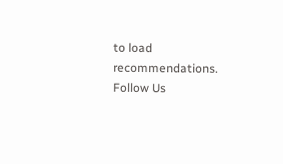to load recommendations.
Follow Us